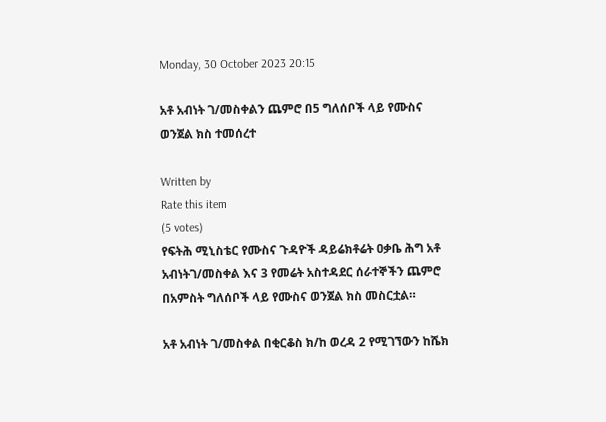Monday, 30 October 2023 20:15

አቶ አብነት ገ/መስቀልን ጨምሮ በ5 ግለሰቦች ላይ የሙስና ወንጀል ክስ ተመሰረተ

Written by
Rate this item
(5 votes)
የፍትሕ ሚኒስቴር የሙስና ጉዳዮች ዳይሬክቶሬት ዐቃቤ ሕግ አቶ አብነትገ/መስቀል እና 3 የመሬት አስተዳደር ሰራተኞችን ጨምሮ በአምስት ግለሰቦች ላይ የሙስና ወንጀል ክስ መስርቷል።

አቶ አብነት ገ/መስቀል በቂርቆስ ክ/ከ ወረዳ 2 የሚገኘውን ከሼክ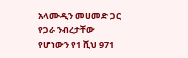አላሙዲን መሀመድ ጋር የጋራ ንብረታቸው የሆነውን የ1 ሺህ 971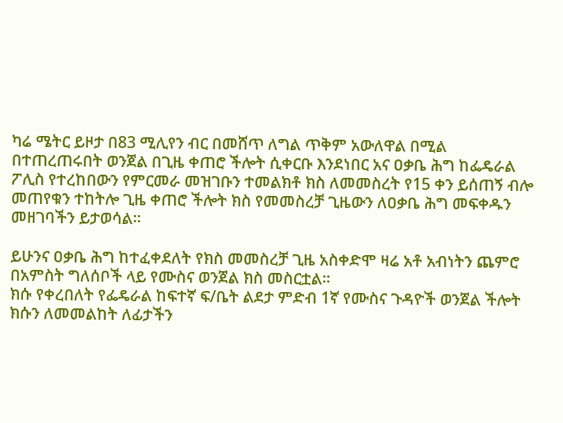ካሬ ሜትር ይዞታ በ83 ሚሊየን ብር በመሸጥ ለግል ጥቅም አውለዋል በሚል በተጠረጠሩበት ወንጀል በጊዜ ቀጠሮ ችሎት ሲቀርቡ እንደነበር አና ዐቃቤ ሕግ ከፌዴራል ፖሊስ የተረከበውን የምርመራ መዝገቡን ተመልክቶ ክስ ለመመስረት የ15 ቀን ይሰጠኝ ብሎ መጠየቁን ተከትሎ ጊዜ ቀጠሮ ችሎት ክስ የመመስረቻ ጊዜውን ለዐቃቤ ሕግ መፍቀዱን መዘገባችን ይታወሳል።

ይሁንና ዐቃቤ ሕግ ከተፈቀደለት የክስ መመስረቻ ጊዜ አስቀድሞ ዛሬ አቶ አብነትን ጨምሮ በአምስት ግለሰቦች ላይ የሙስና ወንጀል ክስ መስርቷል።
ክሱ የቀረበለት የፌዴራል ከፍተኛ ፍ/ቤት ልደታ ምድብ 1ኛ የሙስና ጉዳዮች ወንጀል ችሎት ክሱን ለመመልከት ለፊታችን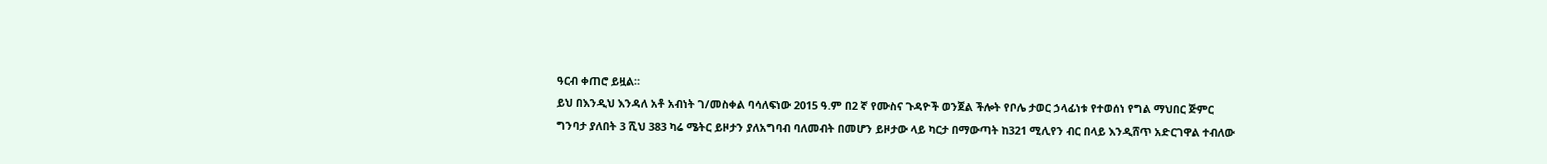ዓርብ ቀጠሮ ይዟል።
ይህ በእንዲህ እንዳለ አቶ አብነት ገ/መስቀል ባሳለፍነው 2015 ዓ.ም በ2 ኛ የሙስና ጉዳዮች ወንጀል ችሎት የቦሌ ታወር ኃላፊነቱ የተወሰነ የግል ማህበር ጅምር ግንባታ ያለበት 3 ሺህ 383 ካሬ ሜትር ይዞታን ያለአግባብ ባለመብት በመሆን ይዞታው ላይ ካርታ በማውጣት ከ321 ሚሊየን ብር በላይ እንዲሸጥ አድርገዋል ተብለው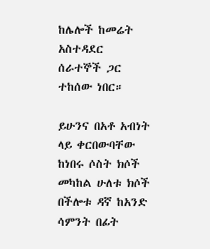ከሌሎች ከመሬት አስተዳደር ሰራተኞች ጋር ተከሰው ነበር።

ይሁንና በአቶ አብነት ላይ ቀርበውባቸው ከነበሩ ሶስት ክሶች መካከል ሁለቱ ክሶች በችሎቱ ዳኛ ከአንድ ሳምንት በፊት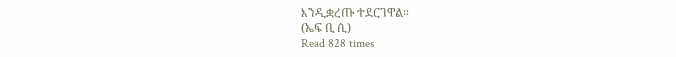እንዲቋረጡ ተደርገዋል።
(ኤፍ ቢ ሲ)
Read 828 times